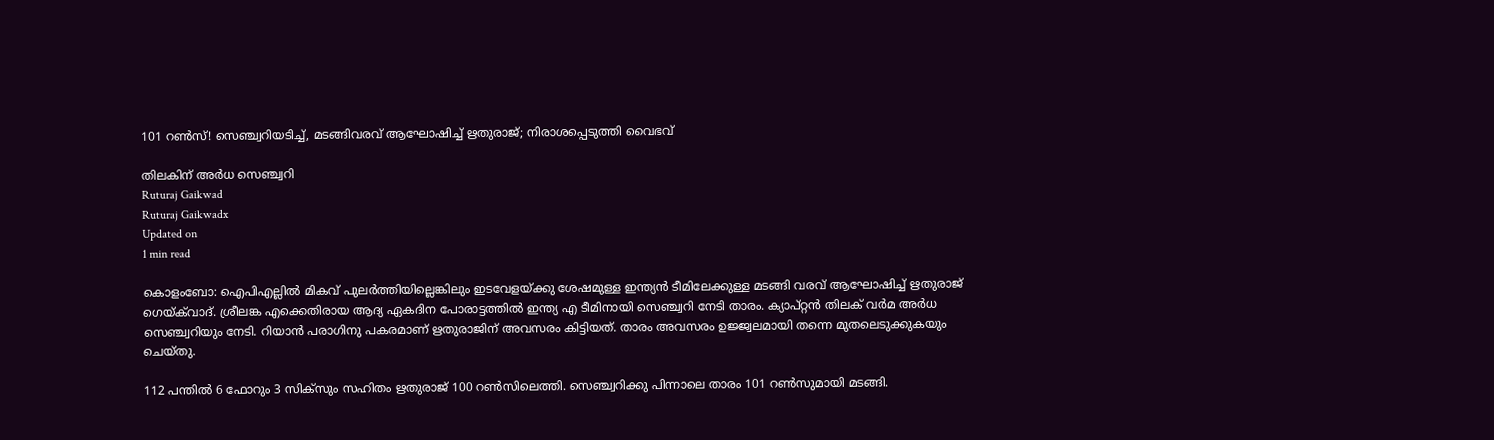101 റണ്‍സ്! സെഞ്ച്വറിയടിച്ച്, മടങ്ങിവരവ് ആഘോഷിച്ച് ഋതുരാജ്; നിരാശപ്പെടുത്തി വൈഭവ്

തിലകിന് അര്‍ധ സെഞ്ച്വറി
Ruturaj Gaikwad
Ruturaj Gaikwadx
Updated on
1 min read

കൊളംബോ: ഐപിഎല്ലില്‍ മികവ് പുലര്‍ത്തിയില്ലെങ്കിലും ഇടവേളയ്ക്കു ശേഷമുള്ള ഇന്ത്യന്‍ ടീമിലേക്കുള്ള മടങ്ങി വരവ് ആഘോഷിച്ച് ഋതുരാജ് ഗെയ്ക്‌വാദ്. ശ്രീലങ്ക എക്കെതിരായ ആദ്യ ഏകദിന പോരാട്ടത്തില്‍ ഇന്ത്യ എ ടീമിനായി സെഞ്ച്വറി നേടി താരം. ക്യാപ്റ്റന്‍ തിലക് വര്‍മ അര്‍ധ സെഞ്ച്വറിയും നേടി. റിയാന്‍ പരാഗിനു പകരമാണ് ഋതുരാജിന് അവസരം കിട്ടിയത്. താരം അവസരം ഉജ്ജ്വലമായി തന്നെ മുതലെടുക്കുകയും ചെയ്തു.

112 പന്തില്‍ 6 ഫോറും 3 സിക്‌സും സഹിതം ഋതുരാജ് 100 റണ്‍സിലെത്തി. സെഞ്ച്വറിക്കു പിന്നാലെ താരം 101 റണ്‍സുമായി മടങ്ങി.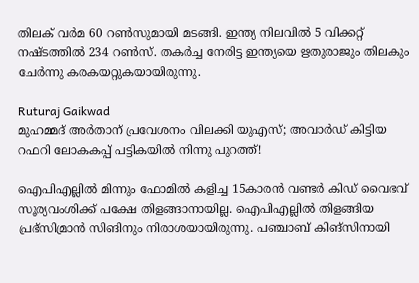തിലക് വര്‍മ 60 റണ്‍സുമായി മടങ്ങി. ഇന്ത്യ നിലവില്‍ 5 വിക്കറ്റ് നഷ്ടത്തില്‍ 234 റണ്‍സ്. തകർച്ച നേരിട്ട ഇന്ത്യയെ ഋതുരാജും തിലകും ചേർന്നു കരകയറ്റുകയായിരുന്നു.

Ruturaj Gaikwad
മുഹമ്മദ് അർതാന് പ്രവേശനം വിലക്കി യുഎസ്; അവാർഡ് കിട്ടിയ റഫറി ലോകകപ്പ് പട്ടികയിൽ നിന്നു പുറത്ത്!

ഐപിഎല്ലില്‍ മിന്നും ഫോമില്‍ കളിച്ച 15കാരന്‍ വണ്ടര്‍ കിഡ് വൈഭവ് സൂര്യവംശിക്ക് പക്ഷേ തിളങ്ങാനായില്ല. ഐപിഎല്ലില്‍ തിളങ്ങിയ പ്രഭ്‌സിമ്രാന്‍ സിങിനും നിരാശയായിരുന്നു. പഞ്ചാബ് കിങ്‌സിനായി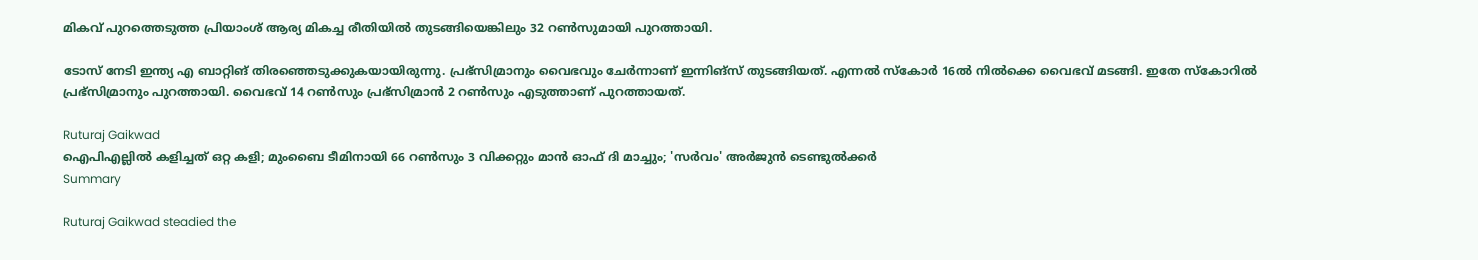മികവ് പുറത്തെടുത്ത പ്രിയാംശ് ആര്യ മികച്ച രീതിയില്‍ തുടങ്ങിയെങ്കിലും 32 റണ്‍സുമായി പുറത്തായി.

ടോസ് നേടി ഇന്ത്യ എ ബാറ്റിങ് തിരഞ്ഞെടുക്കുകയായിരുന്നു. പ്രഭ്‌സിമ്രാനും വൈഭവും ചേര്‍ന്നാണ് ഇന്നിങ്‌സ് തുടങ്ങിയത്. എന്നല്‍ സ്‌കോര്‍ 16ല്‍ നില്‍ക്കെ വൈഭവ് മടങ്ങി. ഇതേ സ്‌കോറില്‍ പ്രഭ്‌സിമ്രാനും പുറത്തായി. വൈഭവ് 14 റണ്‍സും പ്രഭ്‌സിമ്രാന്‍ 2 റണ്‍സും എടുത്താണ് പുറത്തായത്.

Ruturaj Gaikwad
ഐപിഎല്ലിൽ കളിച്ചത് ഒറ്റ കളി; മുംബൈ ടീമിനായി 66 റൺസും 3 വിക്കറ്റും മാൻ ഓഫ് ദി മാച്ചും; 'സർവം' അർജുൻ ടെണ്ടുൽക്കർ
Summary

Ruturaj Gaikwad steadied the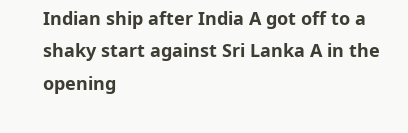Indian ship after India A got off to a shaky start against Sri Lanka A in the opening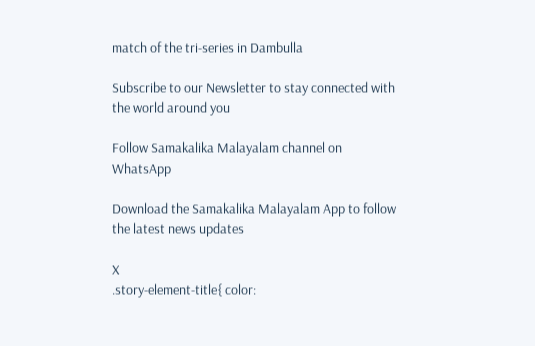match of the tri-series in Dambulla

Subscribe to our Newsletter to stay connected with the world around you

Follow Samakalika Malayalam channel on WhatsApp

Download the Samakalika Malayalam App to follow the latest news updates

X
.story-element-title{ color: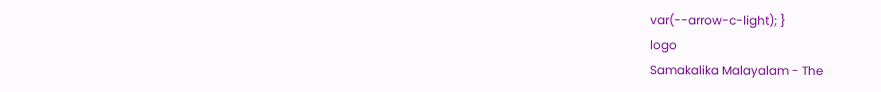var(--arrow-c-light); }
logo
Samakalika Malayalam - The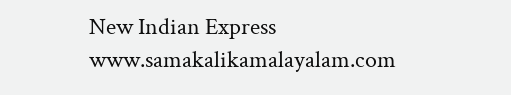New Indian Express
www.samakalikamalayalam.com